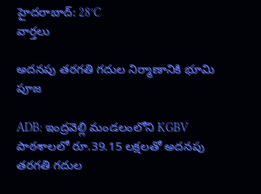హైదరాబాద్: 28°C
వార్తలు

అదనపు తరగతి గదుల నిర్మాణానికి భూమి పూజ

ADB: ఇంద్రవెల్లి మండలంలోని KGBV పాఠశాలలో రూ.39.15 లక్షలతో అదనపు తరగతి గదుల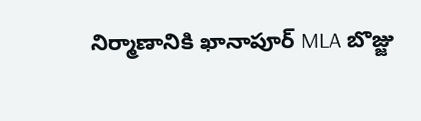నిర్మాణానికి ఖానాపూర్ MLA బొజ్జు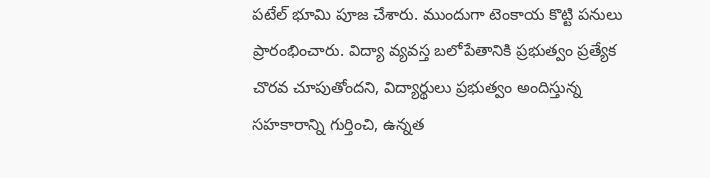పటేల్ భూమి పూజ చేశారు. ముందుగా టెంకాయ కొట్టి పనులు ప్రారంభించారు. విద్యా వ్యవస్త బలోపేతానికి ప్రభుత్వం ప్రత్యేక చొరవ చూపుతోందని, విద్యార్థులు ప్రభుత్వం అందిస్తున్న సహకారాన్ని గుర్తించి, ఉన్నత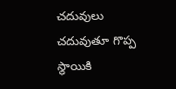చదువులు చదువుతూ గొప్ప స్థాయికి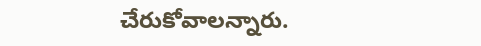చేరుకోవాలన్నారు.